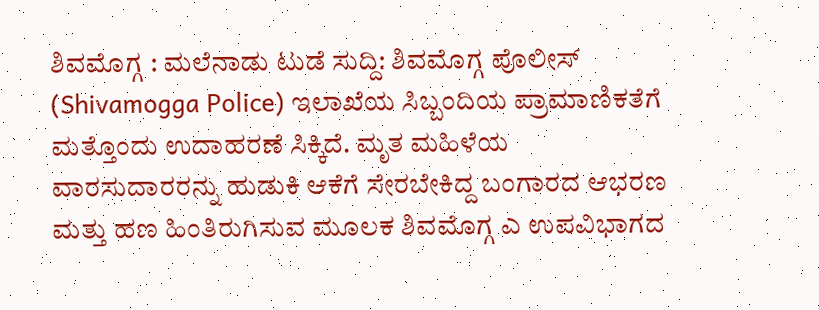ಶಿವಮೊಗ್ಗ : ಮಲೆನಾಡು ಟುಡೆ ಸುದ್ದಿ: ಶಿವಮೊಗ್ಗ ಪೊಲೀಸ್ (Shivamogga Police) ಇಲಾಖೆಯ ಸಿಬ್ಬಂದಿಯ ಪ್ರಾಮಾಣಿಕತೆಗೆ ಮತ್ತೊಂದು ಉದಾಹರಣೆ ಸಿಕ್ಕಿದೆ. ಮೃತ ಮಹಿಳೆಯ ವಾರಸುದಾರರನ್ನು ಹುಡುಕಿ ಆಕೆಗೆ ಸೇರಬೇಕಿದ್ದ ಬಂಗಾರದ ಆಭರಣ ಮತ್ತು ಹಣ ಹಿಂತಿರುಗಿಸುವ ಮೂಲಕ ಶಿವಮೊಗ್ಗ ಎ ಉಪವಿಭಾಗದ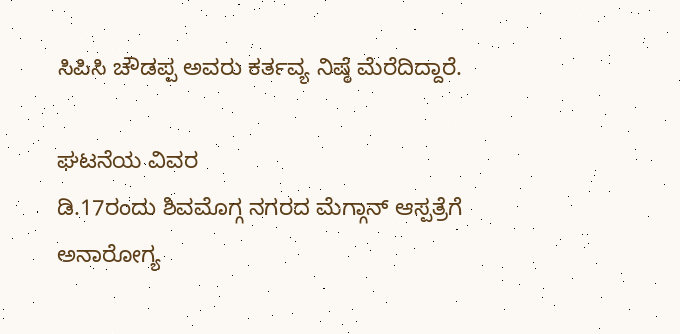ಸಿಪಿಸಿ ಚೌಡಪ್ಪ ಅವರು ಕರ್ತವ್ಯ ನಿಷ್ಠೆ ಮೆರೆದಿದ್ದಾರೆ.

ಘಟನೆಯ ವಿವರ
ಡಿ.17ರಂದು ಶಿವಮೊಗ್ಗ ನಗರದ ಮೆಗ್ಗಾನ್ ಆಸ್ಪತ್ರೆಗೆ ಅನಾರೋಗ್ಯ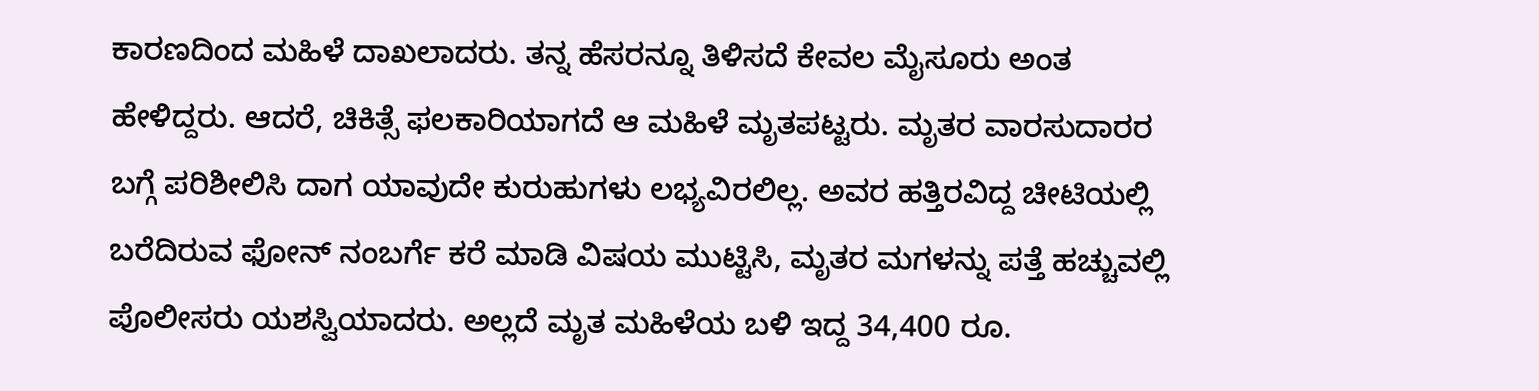ಕಾರಣದಿಂದ ಮಹಿಳೆ ದಾಖಲಾದರು. ತನ್ನ ಹೆಸರನ್ನೂ ತಿಳಿಸದೆ ಕೇವಲ ಮೈಸೂರು ಅಂತ ಹೇಳಿದ್ದರು. ಆದರೆ, ಚಿಕಿತ್ಸೆ ಫಲಕಾರಿಯಾಗದೆ ಆ ಮಹಿಳೆ ಮೃತಪಟ್ಟರು. ಮೃತರ ವಾರಸುದಾರರ ಬಗ್ಗೆ ಪರಿಶೀಲಿಸಿ ದಾಗ ಯಾವುದೇ ಕುರುಹುಗಳು ಲಭ್ಯವಿರಲಿಲ್ಲ. ಅವರ ಹತ್ತಿರವಿದ್ದ ಚೀಟಿಯಲ್ಲಿ ಬರೆದಿರುವ ಫೋನ್ ನಂಬರ್ಗೆ ಕರೆ ಮಾಡಿ ವಿಷಯ ಮುಟ್ಟಿಸಿ, ಮೃತರ ಮಗಳನ್ನು ಪತ್ತೆ ಹಚ್ಚುವಲ್ಲಿ ಪೊಲೀಸರು ಯಶಸ್ವಿಯಾದರು. ಅಲ್ಲದೆ ಮೃತ ಮಹಿಳೆಯ ಬಳಿ ಇದ್ದ 34,400 ರೂ.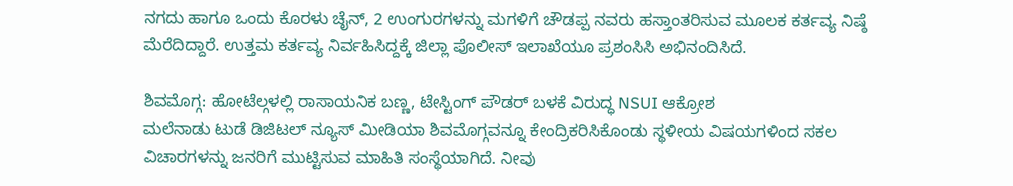ನಗದು ಹಾಗೂ ಒಂದು ಕೊರಳು ಚೈನ್, 2 ಉಂಗುರಗಳನ್ನು ಮಗಳಿಗೆ ಚೌಡಪ್ಪ ನವರು ಹಸ್ತಾಂತರಿಸುವ ಮೂಲಕ ಕರ್ತವ್ಯ ನಿಷ್ಠೆ ಮೆರೆದಿದ್ದಾರೆ. ಉತ್ತಮ ಕರ್ತವ್ಯ ನಿರ್ವಹಿಸಿದ್ದಕ್ಕೆ ಜಿಲ್ಲಾ ಪೊಲೀಸ್ ಇಲಾಖೆಯೂ ಪ್ರಶಂಸಿಸಿ ಅಭಿನಂದಿಸಿದೆ.

ಶಿವಮೊಗ್ಗ: ಹೋಟೆಲ್ಗಳಲ್ಲಿ ರಾಸಾಯನಿಕ ಬಣ್ಣ, ಟೇಸ್ಟಿಂಗ್ ಪೌಡರ್ ಬಳಕೆ ವಿರುದ್ಧ NSUI ಆಕ್ರೋಶ
ಮಲೆನಾಡು ಟುಡೆ ಡಿಜಿಟಲ್ ನ್ಯೂಸ್ ಮೀಡಿಯಾ ಶಿವಮೊಗ್ಗವನ್ನೂ ಕೇಂದ್ರಿಕರಿಸಿಕೊಂಡು ಸ್ಥಳೀಯ ವಿಷಯಗಳಿಂದ ಸಕಲ ವಿಚಾರಗಳನ್ನು ಜನರಿಗೆ ಮುಟ್ಟಿಸುವ ಮಾಹಿತಿ ಸಂಸ್ಥೆಯಾಗಿದೆ. ನೀವು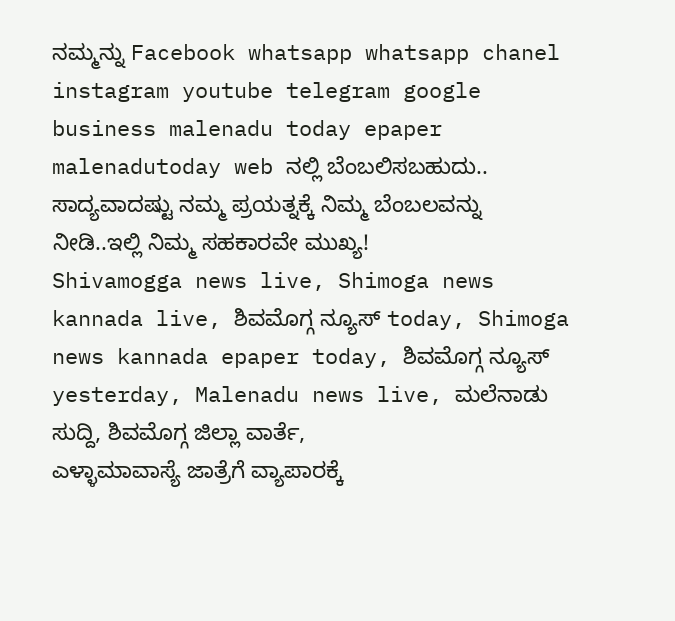ನಮ್ಮನ್ನು Facebook whatsapp whatsapp chanel instagram youtube telegram google business malenadu today epaper malenadutoday web ನಲ್ಲಿ ಬೆಂಬಲಿಸಬಹುದು.. ಸಾದ್ಯವಾದಷ್ಟು ನಮ್ಮ ಪ್ರಯತ್ನಕ್ಕೆ ನಿಮ್ಮ ಬೆಂಬಲವನ್ನು ನೀಡಿ..ಇಲ್ಲಿ ನಿಮ್ಮ ಸಹಕಾರವೇ ಮುಖ್ಯ!
Shivamogga news live, Shimoga news kannada live, ಶಿವಮೊಗ್ಗ ನ್ಯೂಸ್ today, Shimoga news kannada epaper today, ಶಿವಮೊಗ್ಗ ನ್ಯೂಸ್ yesterday, Malenadu news live, ಮಲೆನಾಡು ಸುದ್ದಿ, ಶಿವಮೊಗ್ಗ ಜಿಲ್ಲಾ ವಾರ್ತೆ,
ಎಳ್ಳಾಮಾವಾಸ್ಯೆ ಜಾತ್ರೆಗೆ ವ್ಯಾಪಾರಕ್ಕೆ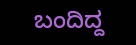ಬಂದಿದ್ದ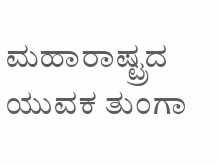ಮಹಾರಾಷ್ಟ್ರದ ಯುವಕ ತುಂಗಾ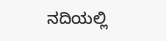ನದಿಯಲ್ಲಿ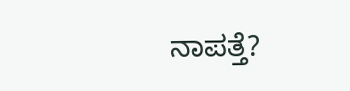ನಾಪತ್ತೆ?